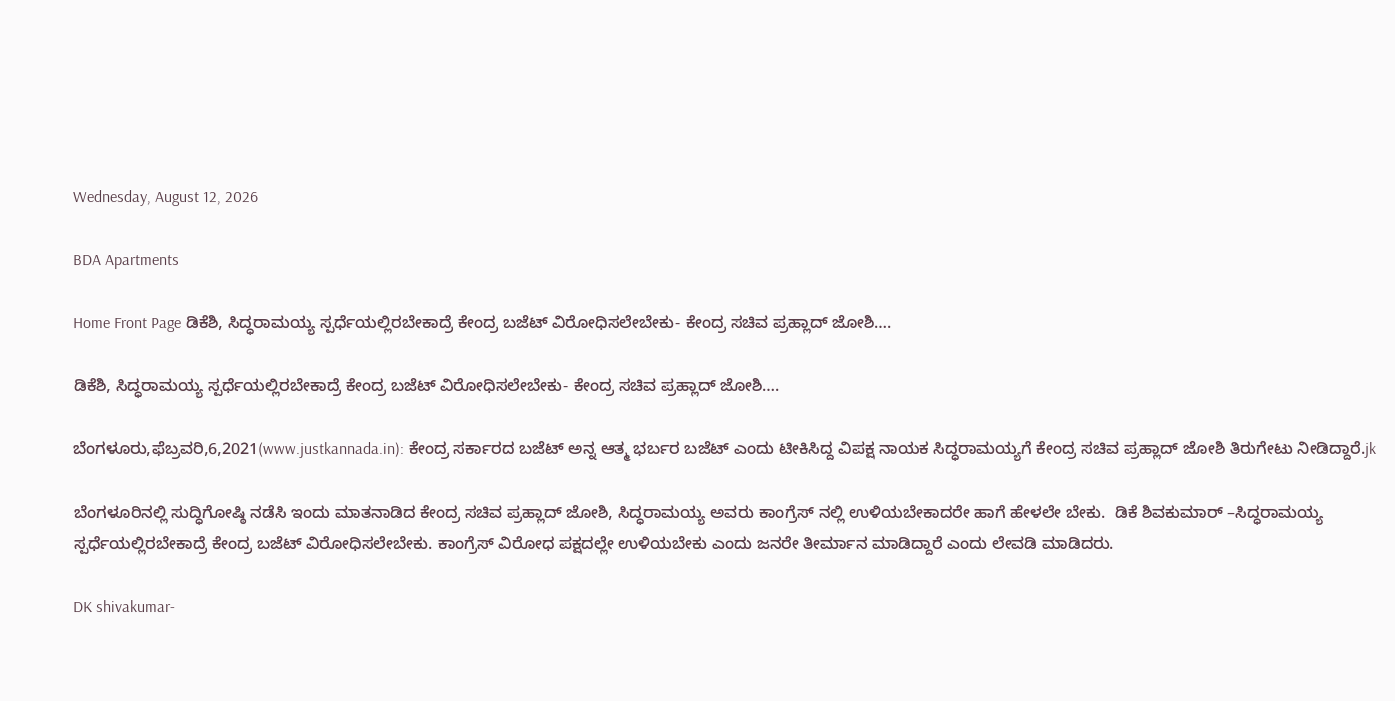Wednesday, August 12, 2026

BDA Apartments

Home Front Page ಡಿಕೆಶಿ, ಸಿದ್ಧರಾಮಯ್ಯ ಸ್ಪರ್ಧೆಯಲ್ಲಿರಬೇಕಾದ್ರೆ ಕೇಂದ್ರ ಬಜೆಟ್ ವಿರೋಧಿಸಲೇಬೇಕು- ಕೇಂದ್ರ ಸಚಿವ ಪ್ರಹ್ಲಾದ್ ಜೋಶಿ….

ಡಿಕೆಶಿ, ಸಿದ್ಧರಾಮಯ್ಯ ಸ್ಪರ್ಧೆಯಲ್ಲಿರಬೇಕಾದ್ರೆ ಕೇಂದ್ರ ಬಜೆಟ್ ವಿರೋಧಿಸಲೇಬೇಕು- ಕೇಂದ್ರ ಸಚಿವ ಪ್ರಹ್ಲಾದ್ ಜೋಶಿ….

ಬೆಂಗಳೂರು,ಫೆಬ್ರವರಿ,6,2021(www.justkannada.in): ಕೇಂದ್ರ ಸರ್ಕಾರದ ಬಜೆಟ್ ಅನ್ನ ಆತ್ಮ ಭರ್ಬರ ಬಜೆಟ್ ಎಂದು ಟೀಕಿಸಿದ್ದ ವಿಪಕ್ಷ ನಾಯಕ ಸಿದ್ಧರಾಮಯ್ಯಗೆ ಕೇಂದ್ರ ಸಚಿವ ಪ್ರಹ್ಲಾದ್ ಜೋಶಿ ತಿರುಗೇಟು ನೀಡಿದ್ದಾರೆ.jk

ಬೆಂಗಳೂರಿನಲ್ಲಿ ಸುದ್ಧಿಗೋಷ್ಠಿ ನಡೆಸಿ ಇಂದು ಮಾತನಾಡಿದ ಕೇಂದ್ರ ಸಚಿವ ಪ್ರಹ್ಲಾದ್ ಜೋಶಿ, ಸಿದ್ಧರಾಮಯ್ಯ ಅವರು ಕಾಂಗ್ರೆಸ್ ನಲ್ಲಿ ಉಳಿಯಬೇಕಾದರೇ ಹಾಗೆ ಹೇಳಲೇ ಬೇಕು.  ಡಿಕೆ ಶಿವಕುಮಾರ್ –ಸಿದ್ಧರಾಮಯ್ಯ ಸ್ಪರ್ಧೆಯಲ್ಲಿರಬೇಕಾದ್ರೆ ಕೇಂದ್ರ ಬಜೆಟ್ ವಿರೋಧಿಸಲೇಬೇಕು. ಕಾಂಗ್ರೆಸ್ ವಿರೋಧ ಪಕ್ಷದಲ್ಲೇ ಉಳಿಯಬೇಕು ಎಂದು ಜನರೇ ತೀರ್ಮಾನ ಮಾಡಿದ್ದಾರೆ ಎಂದು ಲೇವಡಿ ಮಾಡಿದರು.

DK shivakumar-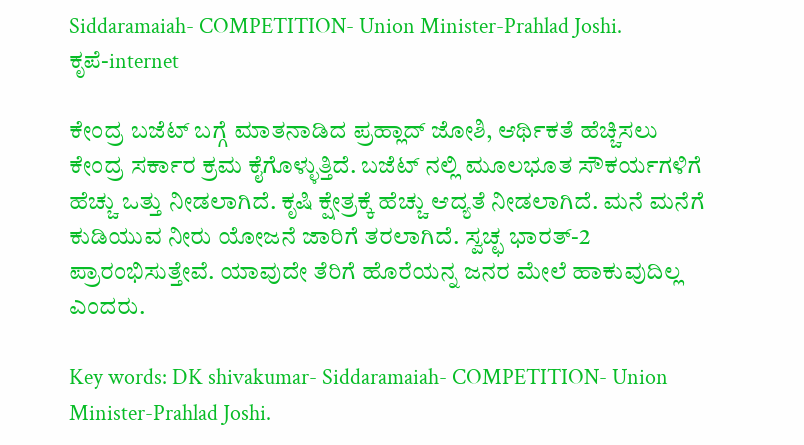Siddaramaiah- COMPETITION- Union Minister-Prahlad Joshi.
ಕೃಪೆ-internet

ಕೇಂದ್ರ ಬಜೆಟ್ ಬಗ್ಗೆ ಮಾತನಾಡಿದ ಪ್ರಹ್ಲಾದ್ ಜೋಶಿ, ಆರ್ಥಿಕತೆ ಹೆಚ್ಚಿಸಲು ಕೇಂದ್ರ ಸರ್ಕಾರ ಕ್ರಮ ಕೈಗೊಳ್ಳುತ್ತಿದೆ. ಬಜೆಟ್ ನಲ್ಲಿ ಮೂಲಭೂತ ಸೌಕರ್ಯಗಳಿಗೆ ಹೆಚ್ಚು ಒತ್ತು ನೀಡಲಾಗಿದೆ. ಕೃಷಿ ಕ್ಷೇತ್ರಕ್ಕೆ ಹೆಚ್ಚು ಆದ್ಯತೆ ನೀಡಲಾಗಿದೆ. ಮನೆ ಮನೆಗೆ ಕುಡಿಯುವ ನೀರು ಯೋಜನೆ ಜಾರಿಗೆ ತರಲಾಗಿದೆ. ಸ್ವಚ್ಛ ಭಾರತ್-2 ಪ್ರಾರಂಭಿಸುತ್ತೇವೆ. ಯಾವುದೇ ತೆರಿಗೆ ಹೊರೆಯನ್ನ ಜನರ ಮೇಲೆ ಹಾಕುವುದಿಲ್ಲ ಎಂದರು.

Key words: DK shivakumar- Siddaramaiah- COMPETITION- Union Minister-Prahlad Joshi.